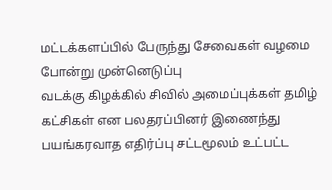மட்டக்களப்பில் பேருந்து சேவைகள் வழமை போன்று முன்னெடுப்பு
வடக்கு கிழக்கில் சிவில் அமைப்புக்கள் தமிழ் கட்சிகள் என பலதரப்பினர் இணைந்து பயங்கரவாத எதிர்ப்பு சட்டமூலம் உட்பட்ட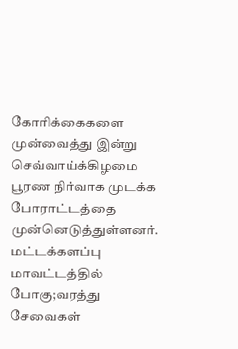கோரிக்கைகளை முன்வைத்து இன்று செவ்வாய்க்கிழமை பூரண நிர்வாக முடக்க போராட்டத்தை முன்னெடுத்துள்ளனர்.
மட்டக்களப்பு மாவட்டத்தில் போகு;வரத்து சேவைகள்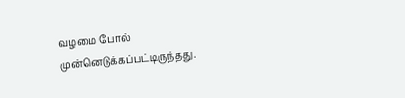வழமை போல் முன்னெடுக்கப்பட்டிருந்தது.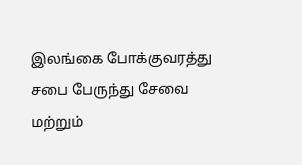இலங்கை போக்குவரத்து சபை பேருந்து சேவை மற்றும்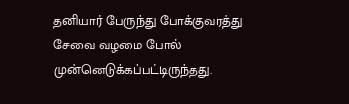தனியார் பேருந்து போக்குவரத்து சேவை வழமை போல் முன்னெடுக்கப்பட்டிருந்தது.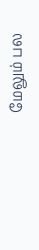மேலும் பல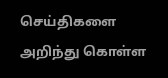செய்திகளை அறிந்து கொள்ள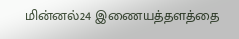மின்னல்24 இணையத்தளத்தை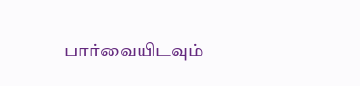பார்வையிடவும்